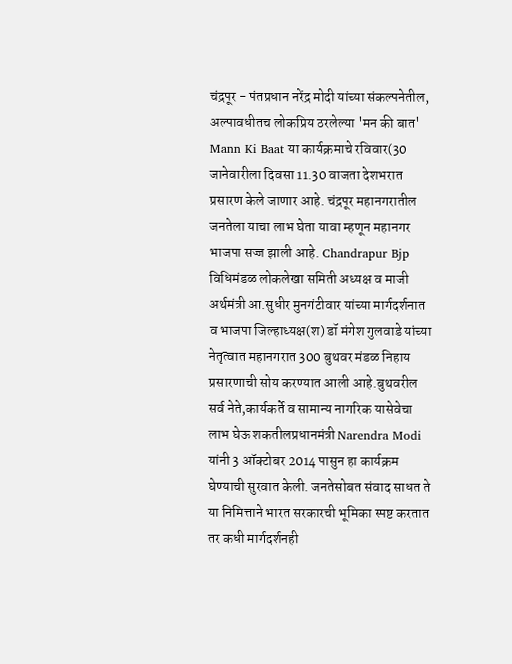चंद्रपूर - पंतप्रधान नरेंद्र मोदी यांच्या संकल्पनेतील, अल्पावधीतच लोकप्रिय ठरलेल्या 'मन की बात' Mann Ki Baat या कार्यक्रमाचे रविवार(30 जानेवारीला दिवसा 11.30 वाजता देशभरात प्रसारण केले जाणार आहे. चंद्रपूर महानगरातील जनतेला याचा लाभ घेता यावा म्हणून महानगर भाजपा सज्ज झाली आहे. Chandrapur Bjp
विधिमंडळ लोकलेखा समिती अध्यक्ष व माजी अर्थमंत्री आ.सुधीर मुनगंटीवार यांच्या मार्गदर्शनात व भाजपा जिल्हाध्यक्ष(श) डॉ मंगेश गुलवाडे यांच्या नेतृत्वात महानगरात 300 बुथवर मंडळ निहाय प्रसारणाची सोय करण्यात आली आहे.बुथवरील सर्व नेते,कार्यकर्ते व सामान्य नागरिक यासेवेचा लाभ घेऊ शकतीलप्रधानमंत्री Narendra Modi यांनी 3 ऑक्टोबर 2014 पासुन हा कार्यक्रम घेण्याची सुरवात केली. जनतेसोबत संवाद साधत ते या निमित्ताने भारत सरकारची भूमिका स्पष्ट करतात तर कधी मार्गदर्शनही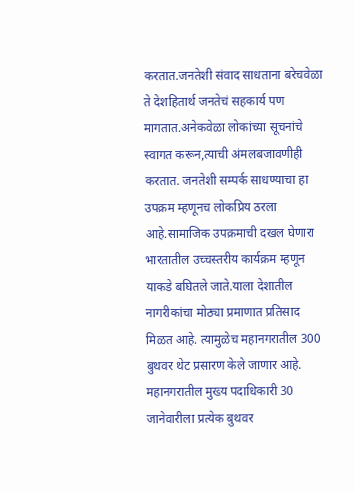करतात.जनतेशी संवाद साधताना बरेचवेळा ते देशहितार्थ जनतेचं सहकार्य पण मागतात.अनेकवेळा लोकांच्या सूचनांचे स्वागत करून,त्याची अंमलबजावणीही करतात. जनतेशी सम्पर्क साधण्याचा हा उपक्रम म्हणूनच लोकप्रिय ठरला आहे.सामाजिक उपक्रमाची दखल घेणारा भारतातील उच्चस्तरीय कार्यक्रम म्हणून याकडे बघितले जाते.याला देशातील नागरीकांचा मोठ्या प्रमाणात प्रतिसाद मिळत आहे. त्यामुळेच महानगरातील 300 बुथवर थेट प्रसारण केले जाणार आहे.
महानगरातील मुख्य पदाधिकारी 30 जानेवारीला प्रत्येक बुथवर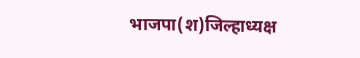भाजपा(श)जिल्हाध्यक्ष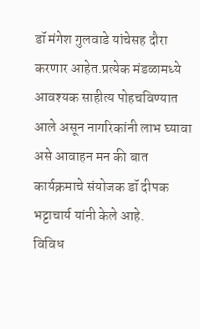डॉ मंगेश गुलवाडे यांचेसह दौरा करणार आहेत.प्रत्येक मंडळामध्ये आवश्यक साहीत्य पोहचविण्यात आले असून नागरिकांनी लाभ घ्यावा असे आवाहन मन की बात कार्यक्रमाचे संयोजक डॉ दीपक भट्टाचार्य यांनी केले आहे.
विविध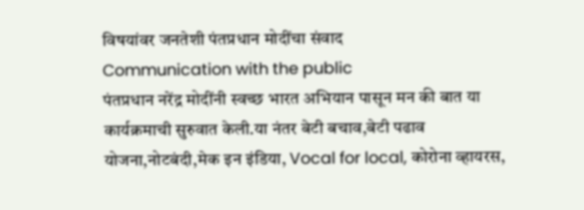विषयांवर जनतेशी पंतप्रधान मोदींचा संवाद
Communication with the public
पंतप्रधान नरेंद्र मोदींनी स्वच्छ भारत अभियान पासून मन की बात या कार्यक्रमाची सुरुवात केली.या नंतर बेटी बचाव,बेटी पढाव योजना,नोटबंदी,मेक इन इंडिया, Vocal for local, कोरोना व्हायरस,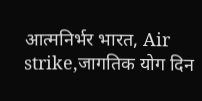आत्मनिर्भर भारत, Air strike,जागतिक योग दिन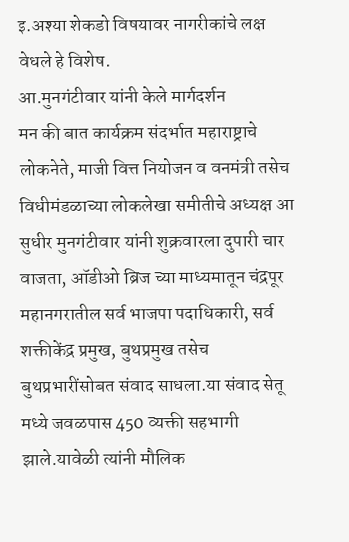इ.अश्या शेकडो विषयावर नागरीकांचे लक्ष वेधले हे विशेष.
आ.मुनगंटीवार यांनी केले मार्गदर्शन
मन की बात कार्यक्रम संदर्भात महाराष्ट्राचे लोकनेते, माजी वित्त नियोजन व वनमंत्री तसेच विधीमंडळाच्या लोकलेखा समीतीचे अध्यक्ष आ सुधीर मुनगंटीवार यांनी शुक्रवारला दुपारी चार वाजता, ऑडीओ ब्रिज च्या माध्यमातून चंद्रपूर महानगरातील सर्व भाजपा पदाधिकारी, सर्व शक्तीकेंद्र प्रमुख, बुथप्रमुख तसेच बुथप्रभारींसोबत संवाद साधला.या संवाद सेतू मध्ये जवळपास 450 व्यक्ती सहभागी झाले.यावेळी त्यांनी मौलिक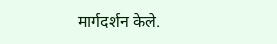मार्गदर्शन केले.